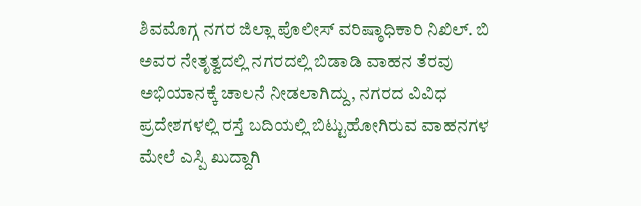ಶಿವಮೊಗ್ಗ ನಗರ ಜಿಲ್ಲಾ ಪೊಲೀಸ್ ವರಿಷ್ಠಾಧಿಕಾರಿ ನಿಖಿಲ್. ಬಿ ಅವರ ನೇತೃತ್ವದಲ್ಲಿ ನಗರದಲ್ಲಿ ಬಿಡಾಡಿ ವಾಹನ ತೆರವು ಅಭಿಯಾನಕ್ಕೆ ಚಾಲನೆ ನೀಡಲಾಗಿದ್ದು, ನಗರದ ವಿವಿಧ ಪ್ರದೇಶಗಳಲ್ಲಿ ರಸ್ತೆ ಬದಿಯಲ್ಲಿ ಬಿಟ್ಟುಹೋಗಿರುವ ವಾಹನಗಳ ಮೇಲೆ ಎಸ್ಪಿ ಖುದ್ದಾಗಿ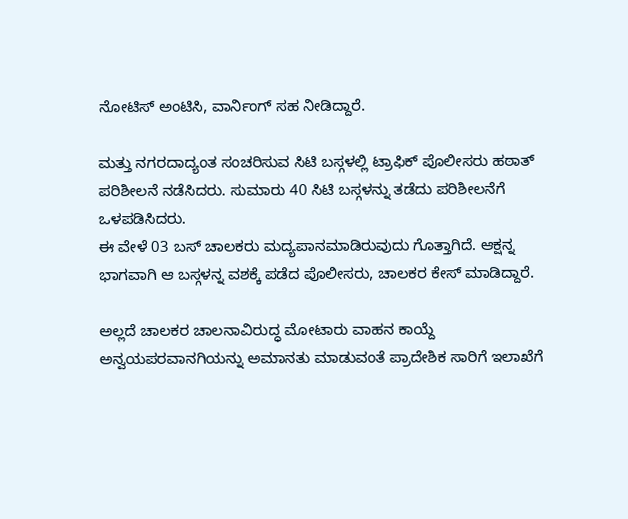ನೋಟಿಸ್ ಅಂಟಿಸಿ, ವಾರ್ನಿಂಗ್ ಸಹ ನೀಡಿದ್ದಾರೆ.

ಮತ್ತು ನಗರದಾದ್ಯಂತ ಸಂಚರಿಸುವ ಸಿಟಿ ಬಸ್ಗಳಲ್ಲಿ ಟ್ರಾಫಿಕ್ ಪೊಲೀಸರು ಹಠಾತ್ ಪರಿಶೀಲನೆ ನಡೆಸಿದರು. ಸುಮಾರು 40 ಸಿಟಿ ಬಸ್ಗಳನ್ನು ತಡೆದು ಪರಿಶೀಲನೆಗೆ ಒಳಪಡಿಸಿದರು.
ಈ ವೇಳೆ 03 ಬಸ್ ಚಾಲಕರು ಮದ್ಯಪಾನಮಾಡಿರುವುದು ಗೊತ್ತಾಗಿದೆ. ಆಕ್ಷನ್ನ ಭಾಗವಾಗಿ ಆ ಬಸ್ಗಳನ್ನ ವಶಕ್ಕೆ ಪಡೆದ ಪೊಲೀಸರು, ಚಾಲಕರ ಕೇಸ್ ಮಾಡಿದ್ದಾರೆ.

ಅಲ್ಲದೆ ಚಾಲಕರ ಚಾಲನಾವಿರುದ್ಧ ಮೋಟಾರು ವಾಹನ ಕಾಯ್ದೆ ಅನ್ವಯಪರವಾನಗಿಯನ್ನು ಅಮಾನತು ಮಾಡುವಂತೆ ಪ್ರಾದೇಶಿಕ ಸಾರಿಗೆ ಇಲಾಖೆಗೆ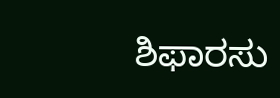ಶಿಫಾರಸು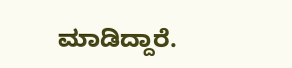ಮಾಡಿದ್ದಾರೆ.